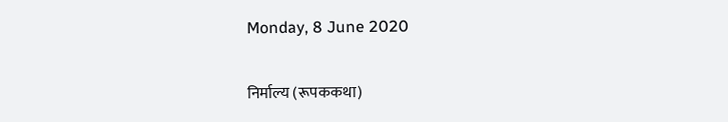Monday, 8 June 2020

निर्माल्य (रूपककथा)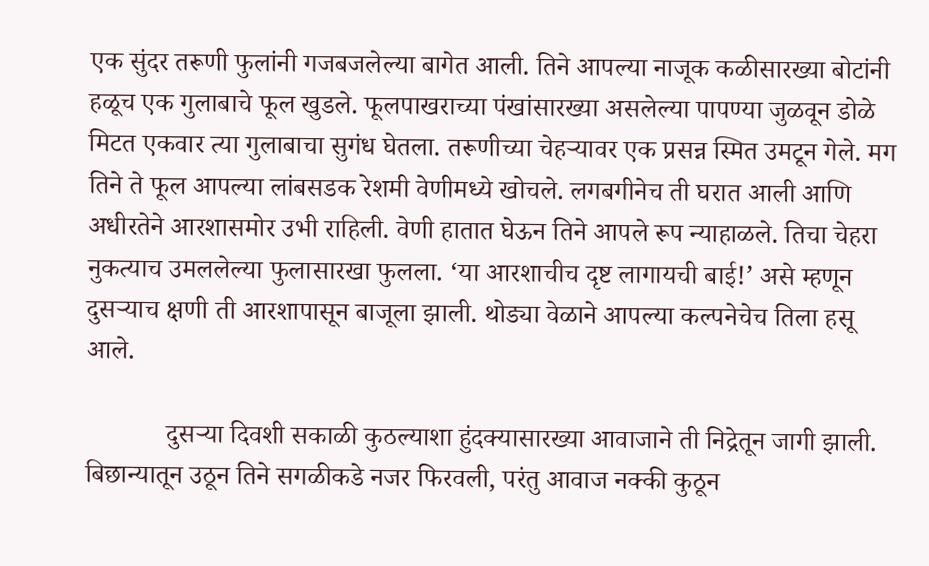एक सुंदर तरूणी फुलांनी गजबजलेल्या बागेत आली. तिने आपल्या नाजूक कळीसारख्या बोटांनी हळूच एक गुलाबाचे फूल खुडले. फूलपाखराच्या पंखांसारख्या असलेल्या पापण्या जुळवून डोळे मिटत एकवार त्या गुलाबाचा सुगंध घेतला. तरूणीच्या चेहऱ्यावर एक प्रसन्न स्मित उमटून गेले. मग तिने ते फूल आपल्या लांबसडक रेशमी वेणीमध्ये खोचले. लगबगीनेच ती घरात आली आणि अधीरतेने आरशासमोर उभी राहिली. वेणी हातात घेऊन तिने आपले रूप न्याहाळले. तिचा चेहरा नुकत्याच उमललेल्या फुलासारखा फुलला. ‘या आरशाचीच दृष्ट लागायची बाई!’ असे म्हणून दुसऱ्याच क्षणी ती आरशापासून बाजूला झाली. थोड्या वेळाने आपल्या कल्पनेचेच तिला हसू आले.

            दुसऱ्या दिवशी सकाळी कुठल्याशा हुंदक्यासारख्या आवाजाने ती निद्रेतून जागी झाली. बिछान्यातून उठून तिने सगळीकडे नजर फिरवली, परंतु आवाज नक्की कुठून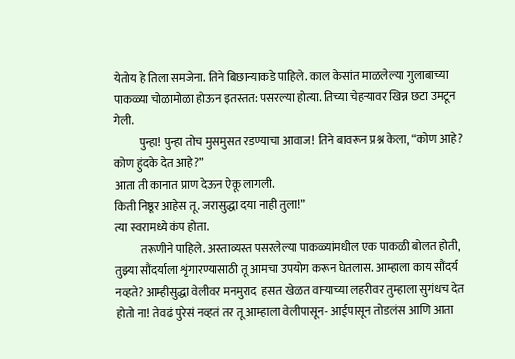येतोय हे तिला समजेना. तिने बिछान्याकडे पाहिले. काल केसांत माळलेल्या गुलाबाच्या पाकळ्या चोळामोळा होऊन इतस्तत: पसरल्या होत्या. तिच्या चेहऱ्यावर खिन्न छटा उमटून गेली.
           पुन्हा! पुन्हा तोच मुसमुसत रडण्याचा आवाज! तिने बावरून प्रश्न केला, “कोण आहे? कोण हुंदके देत आहे?”
आता ती कानात प्राण देऊन ऐकू लागली.
किती निष्ठूर आहेस तू. जरासुद्धा दया नाही तुला!”
त्या स्वरामध्ये कंप होता.
           तरूणीने पाहिले. अस्ताव्यस्त पसरलेल्या पाकळ्यांमधील एक पाकळी बोलत होती,
तुझ्या सौंदर्याला शृंगारण्यासाठी तू आमचा उपयोग करून घेतलास. आम्हाला काय सौंदर्य नव्हते? आम्हीसुद्धा वेलीवर मनमुराद  हसत खेळत वाऱ्याच्या लहरीवर तुम्हाला सुगंधच देत होतो ना! तेवढं पुरेसं नव्हतं तर तू आम्हाला वेलीपासून- आईपासून तोडलंस आणि आता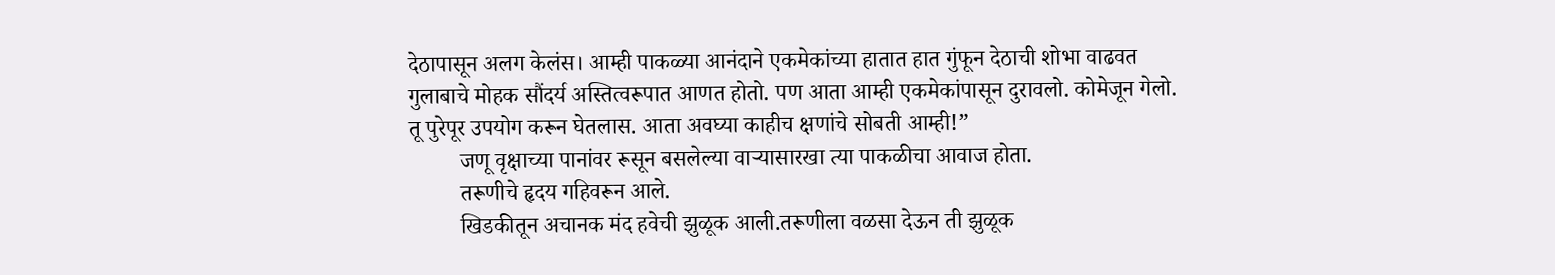देठापासून अलग केलंस। आम्ही पाकळ्या आनंदाने एकमेकांच्या हातात हात गुंफून देठाची शोभा वाढवत गुलाबाचे मोहक सौंदर्य अस्तित्वरूपात आणत होतो. पण आता आम्ही एकमेकांपासून दुरावलो. कोमेजून गेलो. तू पुरेपूर उपयोग करून घेतलास. आता अवघ्या काहीच क्षणांचे सोबती आम्ही!”
         जणू वृक्षाच्या पानांवर रूसून बसलेल्या वाऱ्यासारखा त्या पाकळीचा आवाज होता.
         तरूणीचे हृदय गहिवरून आले.
         खिडकीतून अचानक मंद हवेची झुळूक आली.तरूणीला वळसा देऊन ती झुळूक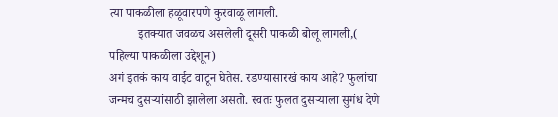त्या पाकळीला हळूवारपणे कुरवाळू लागली.
         इतक्यात जवळच असलेली दूसरी पाकळी बोलू लागली,( पहिल्या पाकळीला उद्देशून)
अगं इतकं काय वाईट वाटून घेतेस. रडण्यासारखं काय आहे? फुलांचा जन्मच दुसऱ्यांसाठी झालेला असतो. स्वतः फुलत दुसऱ्याला सुगंध देणे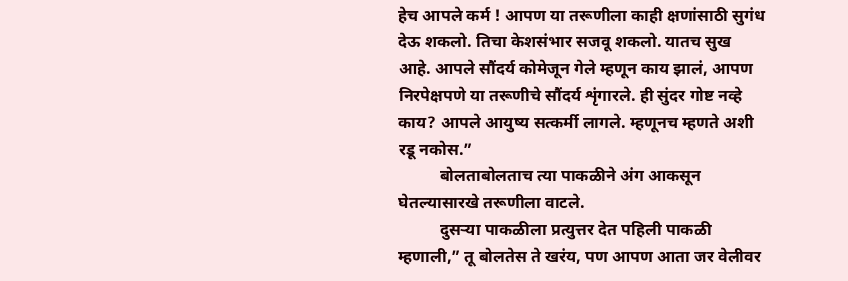हेच आपले कर्म ! आपण या तरूणीला काही क्षणांसाठी सुगंध देऊ शकलो. तिचा केशसंभार सजवू शकलो. यातच सुख आहे. आपले सौंदर्य कोमेजून गेले म्हणून काय झालं, आपण निरपेक्षपणे या तरूणीचे सौंदर्य शृंगारले. ही सुंदर गोष्ट नव्हे काय? आपले आयुष्य सत्कर्मी लागले. म्हणूनच म्हणते अशी रडू नकोस.”
          बोलताबोलताच त्या पाकळीने अंग आकसून घेतल्यासारखे तरूणीला वाटले.
          दुसऱ्या पाकळीला प्रत्युत्तर देत पहिली पाकळी म्हणाली,” तू बोलतेस ते खरंय, पण आपण आता जर वेलीवर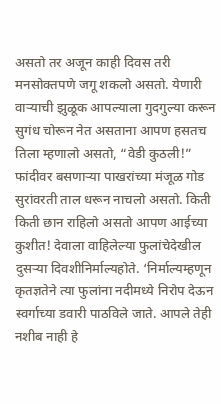असतो तर अजून काही दिवस तरी मनसोक्तपणे जगू शकलो असतो. येणारी वाऱ्याची झुळूक आपल्याला गुदगुल्या करून सुगंध चोरून नेत असताना आपण हसतच तिला म्हणालो असतो, “वेडी कुठली!” फांदीवर बसणाऱ्या पाखरांच्या मंजूळ गोड सुरांवरती ताल धरून नाचलो असतो. किती किती छान राहिलो असतो आपण आईच्या कुशीत! देवाला वाहिलेल्या फुलांचेदेखील दुसऱ्या दिवशीनिर्माल्यहोते. ‘निर्माल्यम्हणून कृतज्ञतेने त्या फुलांना नदीमध्ये निरोप देऊन स्वर्गाच्या डवारी पाठविले जाते. आपले तेही नशीब नाही हे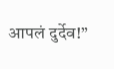आपलं दुर्देव!”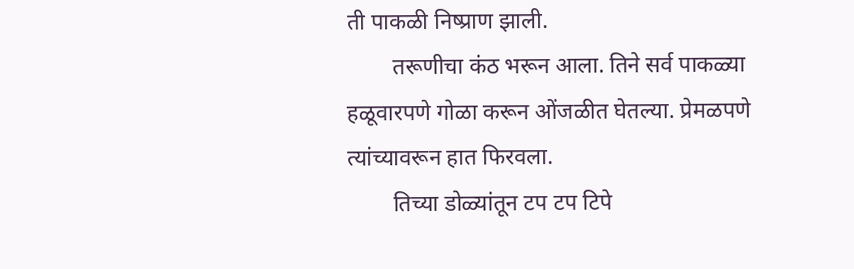ती पाकळी निष्प्राण झाली.
        तरूणीचा कंठ भरून आला. तिने सर्व पाकळ्या हळूवारपणे गोळा करून ओंजळीत घेतल्या. प्रेमळपणे त्यांच्यावरून हात फिरवला.
        तिच्या डोळ्यांतून टप टप टिपे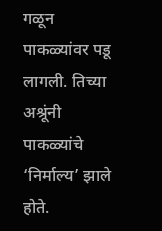गळून पाकळ्यांवर पडू लागली. तिच्या अश्रूंनी पाकळ्यांचे ‘निर्माल्य’ झाले होते.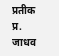प्रतीक प्र. जाधव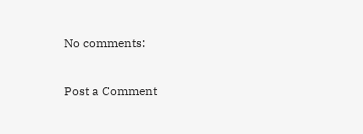No comments:

Post a Comment